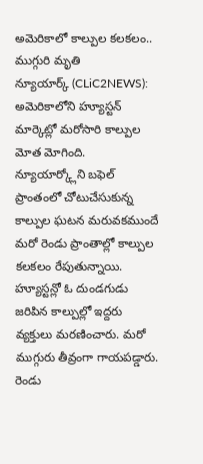అమెరికాలో కాల్పుల కలకలం.. ముగ్గురి మృతి
న్యూయార్క్ (CLiC2NEWS): అమెరికాలోని హ్యూస్టన్ మార్కెట్లో మరోసారి కాల్పుల మోత మోగింది. న్యూయార్క్లోని బఫెల్ ప్రాంతంలో చోటుచేసుకున్న కాల్పుల ఘటన మరువకముందే మరో రెండు ప్రాంతాల్లో కాల్పుల కలకలం రేపుతున్నాయి. హ్యూస్టన్లో ఓ దుండగుడు జరిపిన కాల్పుల్లో ఇద్దరు వ్యక్తులు మరణించారు. మరో ముగ్గురు తీవ్రంగా గాయపడ్డారు. రెండు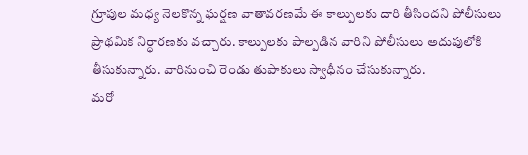గ్రూపుల మధ్య నెలకొన్న ఘర్షణ వాతావరణమే ఈ కాల్పులకు దారి తీసిందని పోలీసులు ప్రాథమిక నిర్ధారణకు వచ్చారు. కాల్పులకు పాల్పడిన వారిని పోలీసులు అదుపులోకి తీసుకున్నారు. వారినుంచి రెండు తుపాకులు స్వాధీనం చేసుకున్నారు.
మరో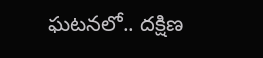ఘటనలో.. దక్షిణ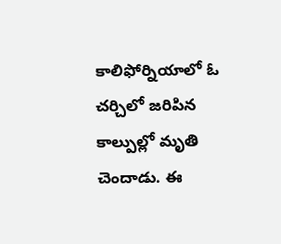కాలిఫోర్నియాలో ఓ చర్చిలో జరిపిన కాల్పుల్లో మృతి చెందాడు. ఈ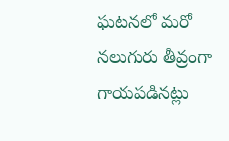ఘటనలో మరో నలుగురు తీవ్రంగా గాయపడినట్లు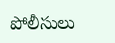పోలీసులు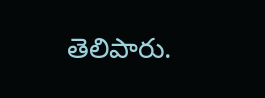తెలిపారు.